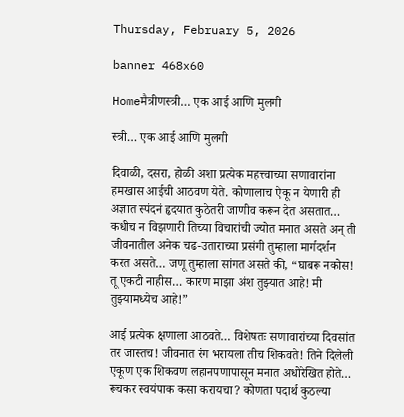Thursday, February 5, 2026

banner 468x60

Homeमैत्रीणस्त्री… एक आई आणि मुलगी

स्त्री… एक आई आणि मुलगी

दिवाळी, दसरा, होळी अशा प्रत्येक महत्त्वाच्या सणावारांना हमखास आईची आठवण येते. कोणालाच ऐकू न येणारी ही अज्ञात स्पंदनं हृदयात कुठेतरी जाणीव करून देत असतात… कधीच न विझणारी तिच्या विचारांची ज्योत मनात असते अन् ती जीवनातील अनेक चढ-उताराच्या प्रसंगी तुम्हाला मार्गदर्शन करत असते… जणू तुम्हाला सांगत असते की, “घाबरू नकोस! तू एकटी नाहीस… कारण माझा अंश तुझ्यात आहे! मी तुझ्यामध्येच आहे!”

आई प्रत्येक क्षणाला आठवते… विशेषतः सणावारांच्या दिवसांत तर जास्तच! जीवनात रंग भरायला तीच शिकवते! तिने दिलेली एकूण एक शिकवण लहानपणापासून मनात अधोरेखित होते… रूचकर स्वयंपाक कसा करायचा? कोणता पदार्थ कुठल्या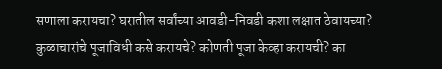सणाला करायचा? घरातील सर्वांच्या आवडी-निवडी कशा लक्षात ठेवायच्या? कुळाचारांचे पूजाविधी कसे करायचे? कोणती पूजा केव्हा करायची? का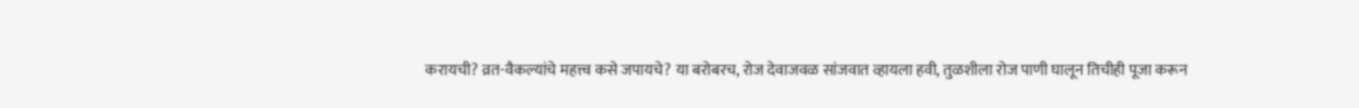करायची? व्रत-वैकल्यांचे महत्त्व कसे जपायचे? या बरोबरच, रोज देवाजवळ सांजवात व्हायला हवी, तुळशीला रोज पाणी घालून तिचीही पूजा करून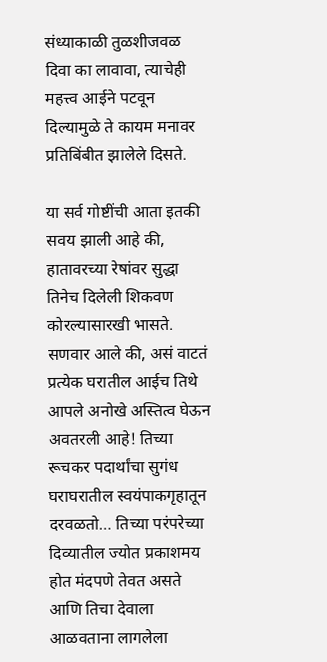संध्याकाळी तुळशीजवळ दिवा का लावावा, त्याचेही महत्त्व आईने पटवून दिल्यामुळे ते कायम मनावर प्रतिबिंबीत झालेले दिसते.

या सर्व गोष्टींची आता इतकी सवय झाली आहे की, हातावरच्या रेषांवर सुद्धा तिनेच दिलेली शिकवण कोरल्यासारखी भासते. सणवार आले की, असं वाटतं प्रत्येक घरातील आईच तिथे आपले अनोखे अस्तित्व घेऊन अवतरली आहे! तिच्या रूचकर पदार्थांचा सुगंध घराघरातील स्वयंपाकगृहातून दरवळतो… तिच्या परंपरेच्या दिव्यातील ज्योत प्रकाशमय होत मंदपणे तेवत असते आणि तिचा देवाला आळवताना लागलेला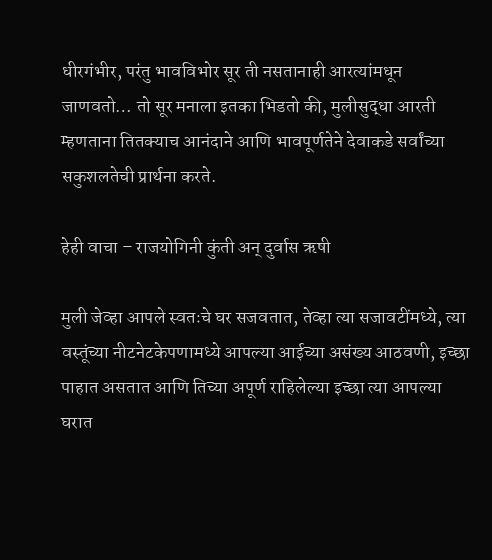धीरगंभीर, परंतु भावविभोर सूर ती नसतानाही आरत्यांमधून जाणवतो… तो सूर मनाला इतका भिडतो की, मुलीसुद्धा आरती म्हणताना तितक्याच आनंदाने आणि भावपूर्णतेने देवाकडे सर्वांच्या सकुशलतेची प्रार्थना करते.

हेही वाचा – राजयोगिनी कुंती अन् दुर्वास ऋषी

मुली जेव्हा आपले स्वतःचे घर सजवतात, तेव्हा त्या सजावटींमध्ये, त्या वस्तूंच्या नीटनेटकेपणामध्ये आपल्या आईच्या असंख्य आठवणी, इच्छा पाहात असतात आणि तिच्या अपूर्ण राहिलेल्या इच्छा त्या आपल्या घरात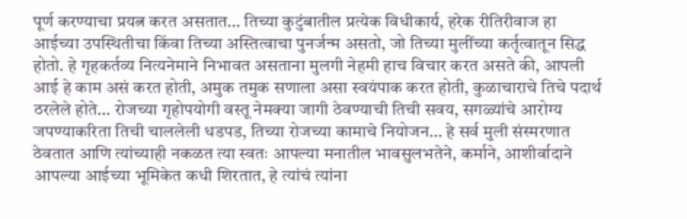पूर्ण करण्याचा प्रयत्न करत असतात… तिच्या कुटुंबातील प्रत्येक विधीकार्य, हरेक रीतिरीवाज हा आईच्या उपस्थितीचा किंवा तिच्या अस्तित्वाचा पुनर्जन्म असतो, जो तिच्या मुलींच्या कर्तृत्वातून सिद्ध होतो. हे गृहकर्तव्य नित्यनेमाने निभावत असताना मुलगी नेहमी हाच विचार करत असते की, आपली आई हे काम असं करत होती, अमुक तमुक सणाला असा स्वयंपाक करत होती, कुळाचाराचे तिचे पदार्थ ठरलेले होते… रोजच्या गृहोपयोगी वस्तू नेमक्या जागी ठेवण्याची तिची सवय, सगळ्यांचे आरोग्य जपण्याकरिता तिची चाललेली धडपड, तिच्या रोजच्या कामाचे नियोजन… हे सर्व मुली संस्मरणात ठेवतात आणि त्यांच्याही नकळत त्या स्वतः आपल्या मनातील भावसुलभतेने, कर्माने, आशीर्वादाने आपल्या आईच्या भूमिकेत कधी शिरतात, हे त्यांचं त्यांना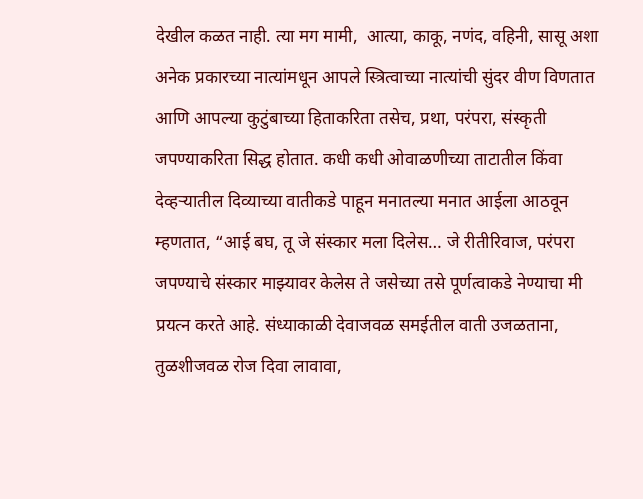देखील कळत नाही. त्या मग मामी,  आत्या, काकू, नणंद, वहिनी, सासू अशा अनेक प्रकारच्या नात्यांमधून आपले स्त्रित्वाच्या नात्यांची सुंदर वीण विणतात आणि आपल्या कुटुंबाच्या हिताकरिता तसेच, प्रथा, परंपरा, संस्कृती जपण्याकरिता सिद्ध होतात. कधी कधी ओवाळणीच्या ताटातील किंवा देव्हऱ्यातील दिव्याच्या वातीकडे पाहून मनातल्या मनात आईला आठवून म्हणतात, “आई बघ, तू जे संस्कार मला दिलेस… जे रीतीरिवाज, परंपरा जपण्याचे संस्कार माझ्यावर केलेस ते जसेच्या तसे पूर्णत्वाकडे नेण्याचा मी प्रयत्न करते आहे. संध्याकाळी देवाजवळ समईतील वाती उजळताना, तुळशीजवळ रोज दिवा लावावा,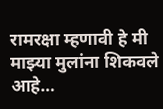रामरक्षा म्हणावी हे मी माझ्या मुलांना शिकवले आहे…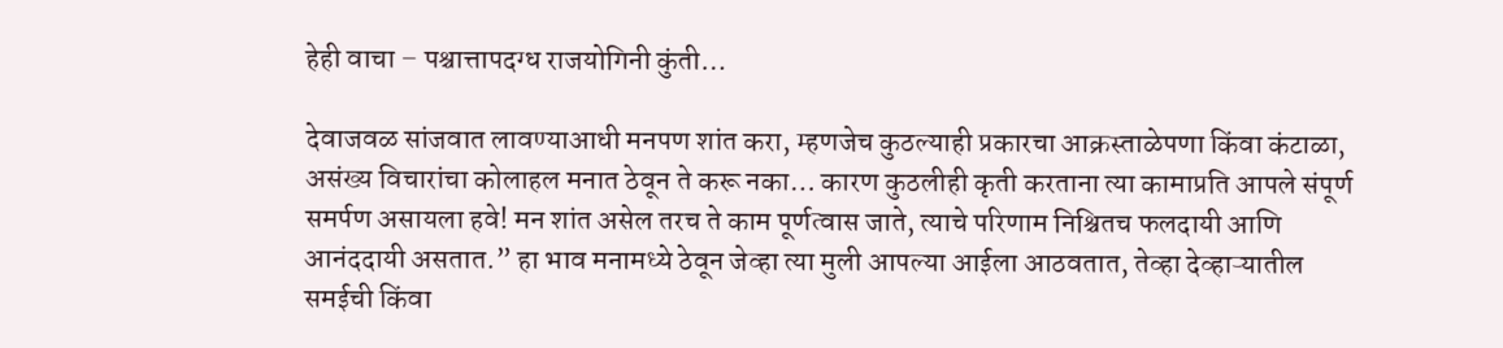हेही वाचा – पश्चात्तापदग्ध राजयोगिनी कुंती…

देवाजवळ सांजवात लावण्याआधी मनपण शांत करा, म्हणजेच कुठल्याही प्रकारचा आक्रस्ताळेपणा किंवा कंटाळा, असंख्य विचारांचा कोलाहल मनात ठेवून ते करू नका… कारण कुठलीही कृती करताना त्या कामाप्रति आपले संपूर्ण समर्पण असायला हवे! मन शांत असेल तरच ते काम पूर्णत्वास जाते, त्याचे परिणाम निश्चितच फलदायी आणि आनंददायी असतात.” हा भाव मनामध्ये ठेवून जेव्हा त्या मुली आपल्या आईला आठवतात, तेव्हा देव्हाऱ्यातील समईची किंवा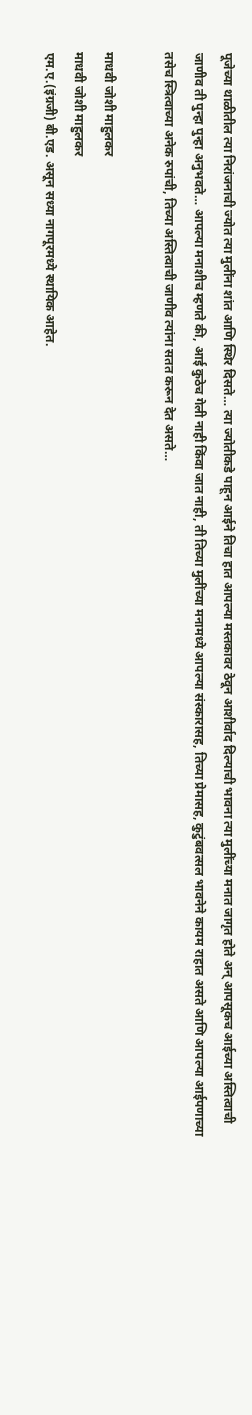पूजेच्या थाळीतील त्या निरांजनाची ज्योत त्या मुलींना शांत आणि स्थिर दिसते… त्या ज्योतीकडे पाहून आईने तिचा हात आपल्या मस्तकावर ठेवून आशीर्वाद दिल्याची भावना त्या मुलींच्या मनात जागृत होते अन् आपसूकच आईच्या अस्तित्वाची जाणीव ती पुन्हा पुन्हा अनुभवते… आपल्या मनाशीच म्हणते की, आई कुठेच गेली नाही किंवा जात नाही, ती तिच्या मुलींच्या मनामध्ये आपल्या संस्कारासह, तिच्या प्रेमासह, कुटुंबवत्सल भावनेने कायम राहात असते आणि आपल्या आईपणाच्या तसेच स्त्रित्वाच्या अनेक रुपांची, तिच्या अस्तित्वाची जाणीव त्यांना सतत करून देत असते…

माधवी जोशी माहुलकर
माधवी जोशी माहुलकर
एम.ए.(इंग्रजी) बी.एड. असून सध्या नागपूरमध्ये स्थायिक आहेत.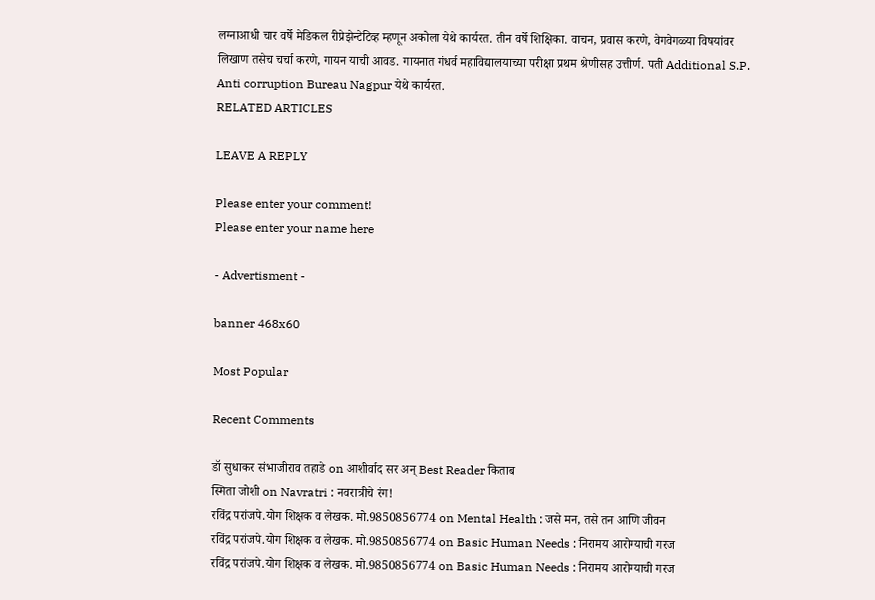लग्नाआधी चार वर्षे मेडिकल रीप्रेझेन्टेटिव्ह म्हणून अकोला येथे कार्यरत. तीन वर्षे शिक्षिका. वाचन, प्रवास करणे, वेगवेगळ्या विषयांवर लिखाण तसेच चर्चा करणे, गायन याची आवड. गायनात गंधर्व महाविद्यालयाच्या परीक्षा प्रथम श्रेणीसह उत्तीर्ण. पती Additional S.P. Anti corruption Bureau Nagpur येथे कार्यरत.
RELATED ARTICLES

LEAVE A REPLY

Please enter your comment!
Please enter your name here

- Advertisment -

banner 468x60

Most Popular

Recent Comments

डॉ सुधाकर संभाजीराव तहाडे on आशीर्वाद सर अन् Best Reader किताब
स्मिता जोशी on Navratri : नवरात्रीचे रंग!
रविंद्र परांजपे.योग शिक्षक व लेखक. मो.9850856774 on Mental Health : जसे मन, तसे तन आणि जीवन
रविंद्र परांजपे.योग शिक्षक व लेखक. मो.9850856774 on Basic Human Needs : निरामय आरोग्याची गरज
रविंद्र परांजपे.योग शिक्षक व लेखक. मो.9850856774 on Basic Human Needs : निरामय आरोग्याची गरज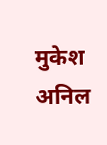मुकेश अनिल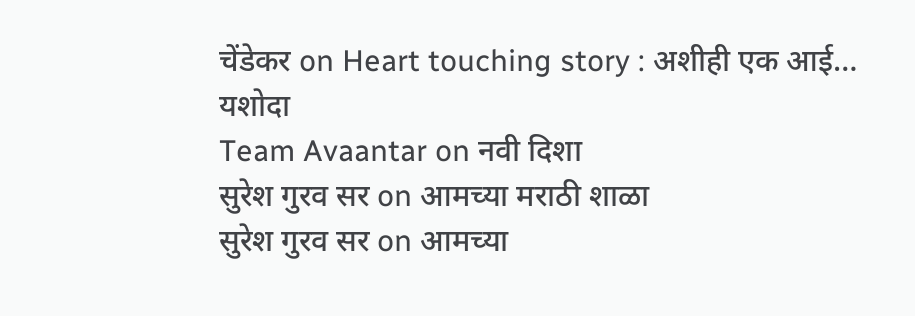चेंडेकर on Heart touching story : अशीही एक आई… यशोदा
Team Avaantar on नवी दिशा
सुरेश गुरव सर on आमच्या मराठी शाळा
सुरेश गुरव सर on आमच्या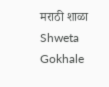मराठी शाळा
Shweta Gokhale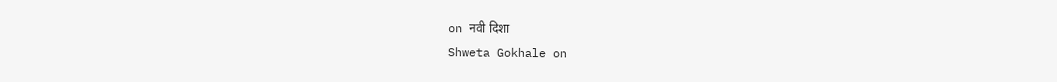on नवी दिशा
Shweta Gokhale on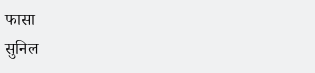फासा
सुनिल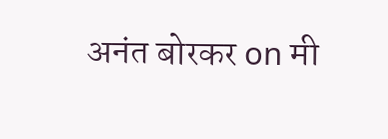अनंत बोरकर on मी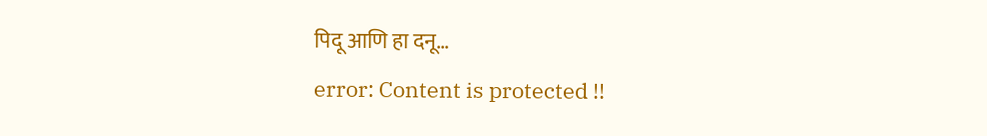पिदू आणि हा दनू…
error: Content is protected !!